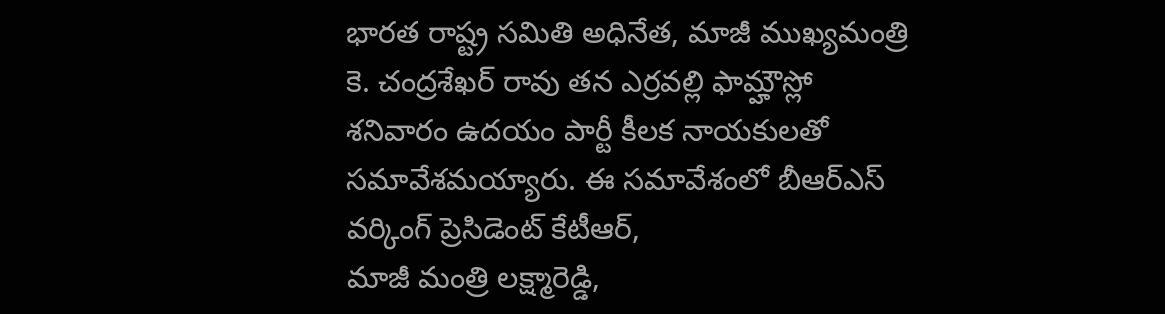భారత రాష్ట్ర సమితి అధినేత, మాజీ ముఖ్యమంత్రి కె. చంద్రశేఖర్ రావు తన ఎర్రవల్లి ఫామ్హౌస్లో శనివారం ఉదయం పార్టీ కీలక నాయకులతో సమావేశమయ్యారు. ఈ సమావేశంలో బీఆర్ఎస్ వర్కింగ్ ప్రెసిడెంట్ కేటీఆర్,
మాజీ మంత్రి లక్ష్మారెడ్డి,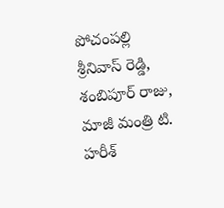పోచంపల్లి శ్రీనివాస్ రెడ్డి, శంబిపూర్ రాజు, మాజీ మంత్రి టి. హరీశ్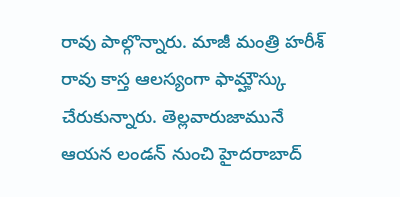రావు పాల్గొన్నారు. మాజీ మంత్రి హరీశ్ రావు కాస్త ఆలస్యంగా ఫామ్హౌస్కు చేరుకున్నారు. తెల్లవారుజామునే ఆయన లండన్ నుంచి హైదరాబాద్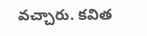వచ్చారు. కవిత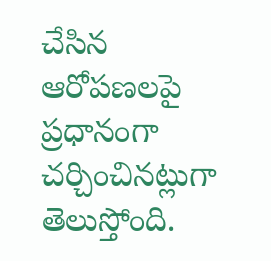చేసిన ఆరోపణలపై ప్రధానంగా చర్చించినట్లుగా తెలుస్తోంది.